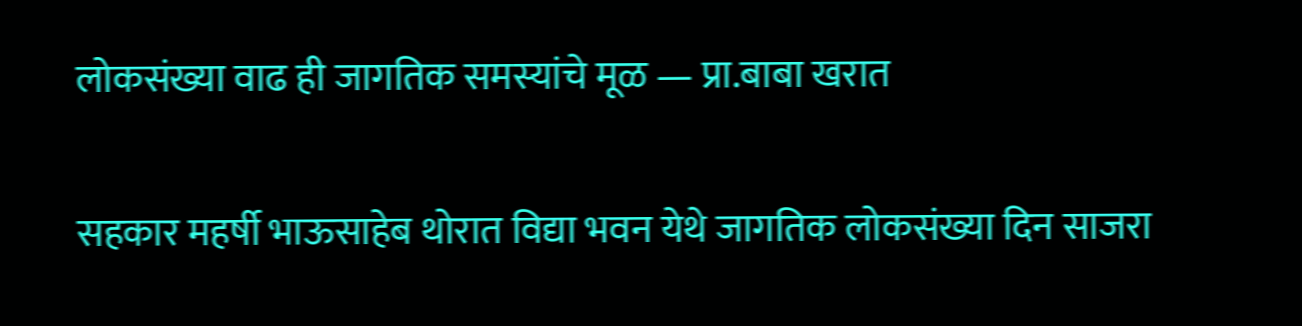लोकसंख्या वाढ ही जागतिक समस्यांचे मूळ — प्रा.बाबा खरात

सहकार महर्षी भाऊसाहेब थोरात विद्या भवन येथे जागतिक लोकसंख्या दिन साजरा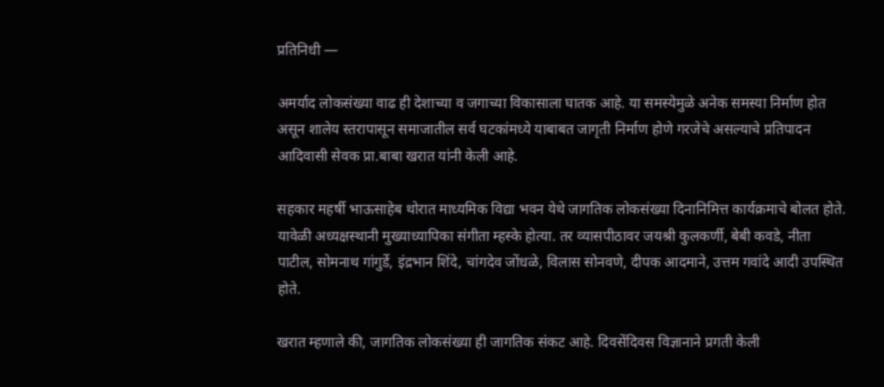प्रतिनिधी —

अमर्याद लोकसंख्या वाढ ही देशाच्या व जगाच्या विकासाला घातक आहे. या समस्येमुळे अनेक समस्या निर्माण होत असून शालेय स्तरापासून समाजातील सर्व घटकांमध्ये याबाबत जागृती निर्माण होणे गरजेचे असल्याचे प्रतिपादन आदिवासी सेवक प्रा.बाबा खरात यांनी केली आहे.

सहकार महर्षी भाऊसाहेब थोरात माध्यमिक विद्या भवन येथे जागतिक लोकसंख्या दिनानिमित्त कार्यक्रमाचे बोलत होते. यावेळी अध्यक्षस्थानी मुख्याध्यापिका संगीता म्हस्के होत्या. तर व्यासपीठावर जयश्री कुलकर्णी, बेबी कवडे, नीता पाटील, सोमनाथ गांगुर्डे, इंद्रभान शिंदे, चांगदेव जोंधळे, विलास सोनवणे, दीपक आदमाने, उत्तम गवांदे आदी उपस्थित होते.

खरात म्हणाले की, जागतिक लोकसंख्या ही जागतिक संकट आहे. दिवसेंदिवस विज्ञानाने प्रगती केली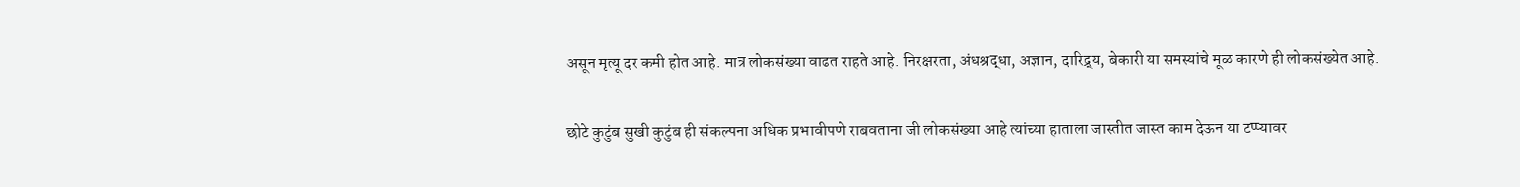असून मृत्यू दर कमी होत आहे. मात्र लोकसंख्या वाढत राहते आहे. निरक्षरता, अंधश्रद्धा, अज्ञान, दारिद्र्य, बेकारी या समस्यांचे मूळ कारणे ही लोकसंख्येत आहे.

छोटे कुटुंब सुखी कुटुंब ही संकल्पना अधिक प्रभावीपणे राबवताना जी लोकसंख्या आहे त्यांच्या हाताला जास्तीत जास्त काम देऊन या टप्प्यावर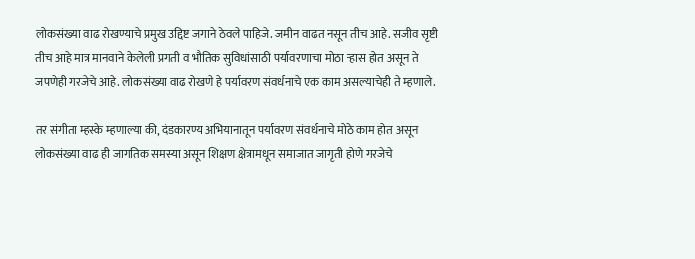लोकसंख्या वाढ रोखण्याचे प्रमुख उद्दिष्ट जगाने ठेवले पाहिजे. जमीन वाढत नसून तीच आहे. सजीव सृष्टी तीच आहे मात्र मानवाने केलेली प्रगती व भौतिक सुविधांसाठी पर्यावरणाचा मोठा ऱ्हास होत असून ते जपणेही गरजेचे आहे. लोकसंख्या वाढ रोखणे हे पर्यावरण संवर्धनाचे एक काम असल्याचेही ते म्हणाले.

तर संगीता म्हस्के म्हणाल्या की, दंडकारण्य अभियानातून पर्यावरण संवर्धनाचे मोठे काम होत असून लोकसंख्या वाढ ही जागतिक समस्या असून शिक्षण क्षेत्रामधून समाजात जागृती होणे गरजेचे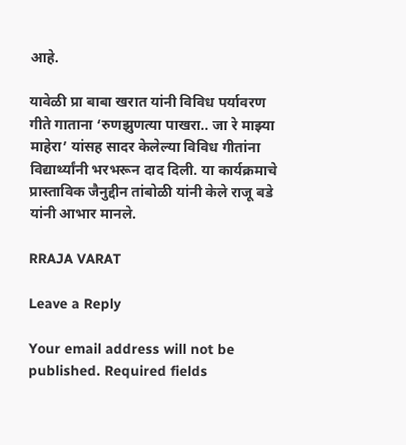आहे.

यावेळी प्रा बाबा खरात यांनी विविध पर्यावरण गीते गाताना ‘रुणझुणत्या पाखरा.. जा रे माझ्या माहेरा’ यांसह सादर केलेल्या विविध गीतांना विद्यार्थ्यांनी भरभरून दाद दिली. या कार्यक्रमाचे प्रास्ताविक जैनुद्दीन तांबोळी यांनी केले राजू बडे यांनी आभार मानले.

RRAJA VARAT

Leave a Reply

Your email address will not be published. Required fields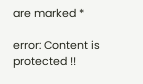are marked *

error: Content is protected !!